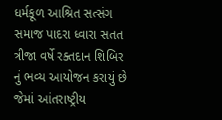ધર્મકૂળ આશ્રિત સત્સંગ સમાજ પાદરા ધ્વારા સતત ત્રીજા વર્ષે રક્તદાન શિબિર નું ભવ્ય આયોજન કરાયું છે જેમાં આંતરાષ્ટ્રીય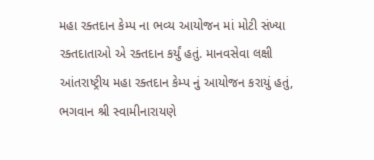મહા રક્તદાન કેમ્પ ના ભવ્ય આયોજન માં મોટી સંખ્યા રક્તદાતાઓ એ રક્તદાન કર્યું હતું. માનવસેવા લક્ષી આંતરાષ્ટ્રીય મહા રક્તદાન કેમ્પ નું આયોજન કરાયું હતું, ભગવાન શ્રી સ્વામીનારાયણે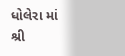ધોલેરા માં શ્રી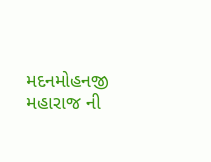મદનમોહનજી મહારાજ ની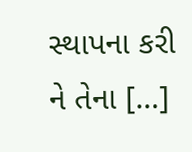સ્થાપના કરી ને તેના […]